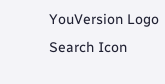YouVersion Logo
Search Icon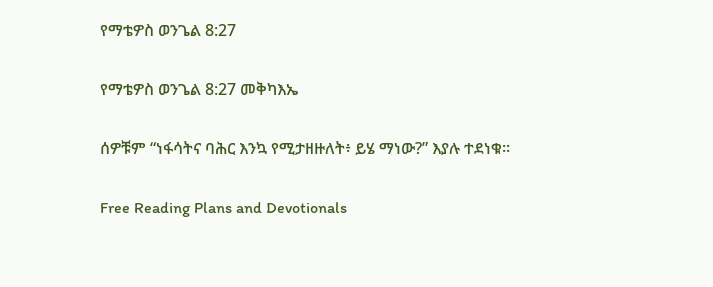የማቴዎስ ወንጌል 8:27

የማቴዎስ ወንጌል 8:27 መቅካእኤ

ሰዎቹም “ነፋሳትና ባሕር እንኳ የሚታዘዙለት፥ ይሄ ማነው?” እያሉ ተደነቁ።

Free Reading Plans and Devotionals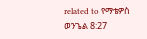related to የማቴዎስ ወንጌል 8:27